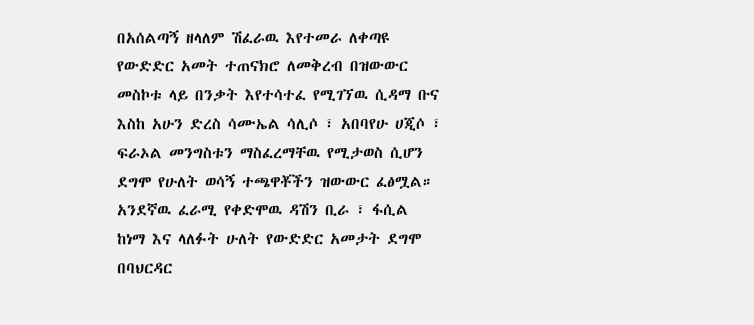በአሰልጣኝ ዘላለም ሽፈራዉ እየተመራ ለቀጣዩ የውድድር አመት ተጠናክሮ ለመቅረብ በዝውውር መስኮቱ ላይ በንቃት እየተሳተፈ የሚገኘዉ ሲዳማ ቡና እስከ አሁን ድረስ ሳሙኤል ሳሊሶ ፣ አበባየሁ ሀጂሶ ፣ ፍራኦል መንግስቱን ማስፈረማቸዉ የሚታወስ ሲሆን ደግሞ የሁለት ወሳኝ ተጫዋቾችን ዝውውር ፈፅሟል።
አንደኛዉ ፈራሚ የቀድሞዉ ዳሽን ቢራ ፣ ፋሲል ከነማ እና ላለፉት ሁለት የውድድር አመታት ደግሞ በባህርዳር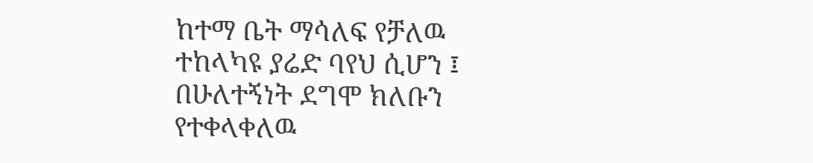ከተማ ቤት ማሳለፍ የቻለዉ ተከላካዩ ያሬድ ባየህ ሲሆን ፤ በሁለተኝነት ደግሞ ክለቡን የተቀላቀለዉ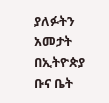ያለፉትን አመታት በኢትዮጵያ ቡና ቤት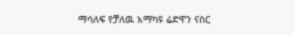ማሳለፍ የቻለዉ አማካዩ ሬድዋን ናስር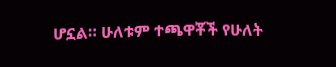ሆኗል። ሁለቱም ተጫዋቾች የሁለት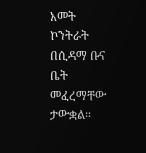አመት ኮንትራት በሲዳማ ቡና ቤት መፈረማቸው ታውቋል።